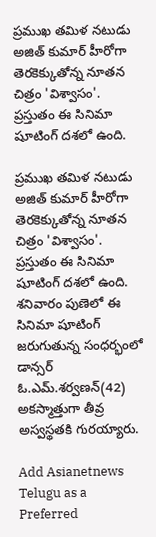ప్రముఖ తమిళ నటుడు అజిత్ కుమార్ హీరోగా తెరకెక్కుతోన్న నూతన చిత్రం 'విశ్వాసం'. ప్రస్తుతం ఈ సినిమా షూటింగ్ దశలో ఉంది.

ప్రముఖ తమిళ నటుడు అజిత్ కుమార్ హీరోగా తెరకెక్కుతోన్న నూతన చిత్రం 'విశ్వాసం'. ప్రస్తుతం ఈ సినిమా షూటింగ్ దశలో ఉంది. శనివారం పుణెలో ఈ సినిమా షూటింగ్ జరుగుతున్న సంధర్భంలో డాన్సర్ ఓ.ఎమ్.శర్వణన్(42) అకస్మాత్తుగా తీవ్ర అస్వస్థతకి గురయ్యారు.

Add Asianetnews Telugu as a Preferred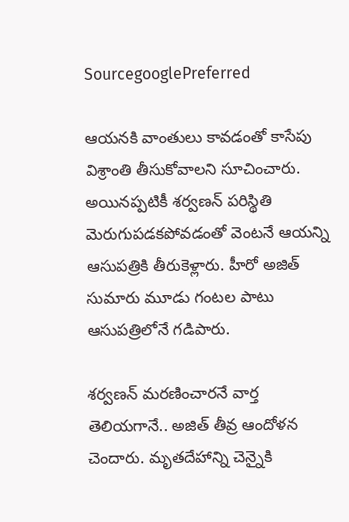SourcegooglePreferred

ఆయనకి వాంతులు కావడంతో కాసేపు విశ్రాంతి తీసుకోవాలని సూచించారు. అయినప్పటికీ శర్వణన్ పరిస్థితి మెరుగుపడకపోవడంతో వెంటనే ఆయన్ని ఆసుపత్రికి తీరుకెళ్లారు. హీరో అజిత్ సుమారు మూడు గంటల పాటు ఆసుపత్రిలోనే గడిపారు.

శర్వణన్ మరణించారనే వార్త తెలియగానే.. అజిత్ తీవ్ర ఆందోళన చెందారు. మృతదేహాన్ని చెన్నైకి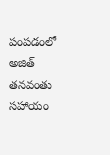పంపడంలో అజిత్ తనవంతు సహాయం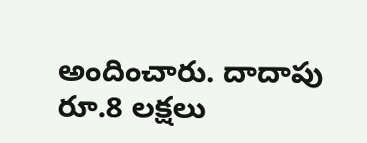అందించారు. దాదాపు రూ.8 లక్షలు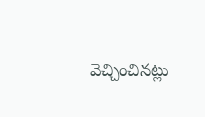వెచ్చించినట్లు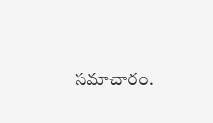సమాచారం.